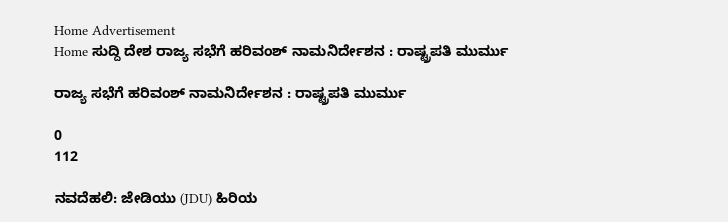Home Advertisement
Home ಸುದ್ದಿ ದೇಶ ರಾಜ್ಯ ಸಭೆಗೆ ಹರಿವಂಶ್‌ ನಾಮನಿರ್ದೇಶನ : ರಾಷ್ಟ್ರಪತಿ ಮುರ್ಮು

ರಾಜ್ಯ ಸಭೆಗೆ ಹರಿವಂಶ್‌ ನಾಮನಿರ್ದೇಶನ : ರಾಷ್ಟ್ರಪತಿ ಮುರ್ಮು

0
112

ನವದೆಹಲಿ: ಜೇಡಿಯು (JDU) ಹಿರಿಯ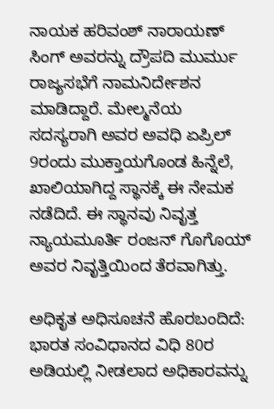ನಾಯಕ ಹರಿವಂಶ್ ನಾರಾಯಣ್ ಸಿಂಗ್ ಅವರನ್ನು ದ್ರೌಪದಿ ಮುರ್ಮು ರಾಜ್ಯಸಭೆಗೆ ನಾಮನಿರ್ದೇಶನ ಮಾಡಿದ್ದಾರೆ. ಮೇಲ್ಮನೆಯ ಸದಸ್ಯರಾಗಿ ಅವರ ಅವಧಿ ಏಪ್ರಿಲ್ 9ರಂದು ಮುಕ್ತಾಯಗೊಂಡ ಹಿನ್ನೆಲೆ, ಖಾಲಿಯಾಗಿದ್ದ ಸ್ಥಾನಕ್ಕೆ ಈ ನೇಮಕ ನಡೆದಿದೆ. ಈ ಸ್ಥಾನವು ನಿವೃತ್ತ ನ್ಯಾಯಮೂರ್ತಿ ರಂಜನ್ ಗೊಗೊಯ್ ಅವರ ನಿವೃತ್ತಿಯಿಂದ ತೆರವಾಗಿತ್ತು.

ಅಧಿಕೃತ ಅಧಿಸೂಚನೆ ಹೊರಬಂದಿದೆ: ಭಾರತ ಸಂವಿಧಾನದ ವಿಧಿ 80ರ ಅಡಿಯಲ್ಲಿ ನೀಡಲಾದ ಅಧಿಕಾರವನ್ನು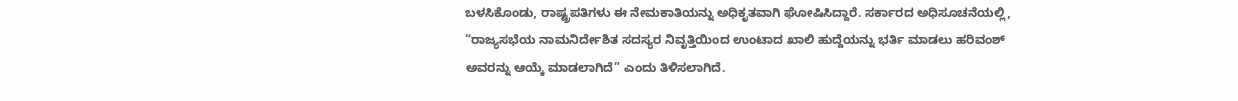ಬಳಸಿಕೊಂಡು, ರಾಷ್ಟ್ರಪತಿಗಳು ಈ ನೇಮಕಾತಿಯನ್ನು ಅಧಿಕೃತವಾಗಿ ಘೋಷಿಸಿದ್ದಾರೆ. ಸರ್ಕಾರದ ಅಧಿಸೂಚನೆಯಲ್ಲಿ, “ರಾಜ್ಯಸಭೆಯ ನಾಮನಿರ್ದೇಶಿತ ಸದಸ್ಯರ ನಿವೃತ್ತಿಯಿಂದ ಉಂಟಾದ ಖಾಲಿ ಹುದ್ದೆಯನ್ನು ಭರ್ತಿ ಮಾಡಲು ಹರಿವಂಶ್ ಅವರನ್ನು ಆಯ್ಕೆ ಮಾಡಲಾಗಿದೆ” ಎಂದು ತಿಳಿಸಲಾಗಿದೆ.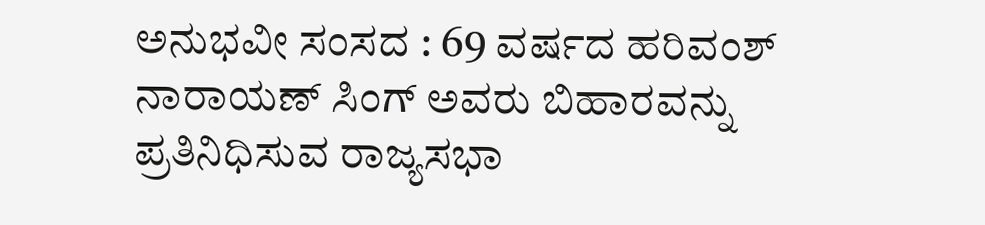ಅನುಭವೀ ಸಂಸದ : 69 ವರ್ಷದ ಹರಿವಂಶ್ ನಾರಾಯಣ್ ಸಿಂಗ್ ಅವರು ಬಿಹಾರವನ್ನು ಪ್ರತಿನಿಧಿಸುವ ರಾಜ್ಯಸಭಾ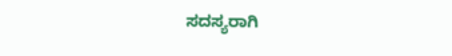ಸದಸ್ಯರಾಗಿ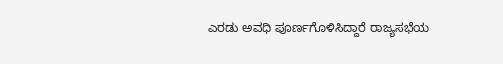ಎರಡು ಅವಧಿ ಪೂರ್ಣಗೊಳಿಸಿದ್ದಾರೆ ರಾಜ್ಯಸಭೆಯ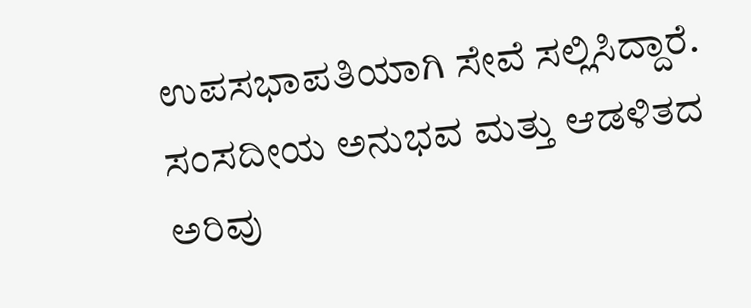ಉಪಸಭಾಪತಿಯಾಗಿ ಸೇವೆ ಸಲ್ಲಿಸಿದ್ದಾರೆ. ಸಂಸದೀಯ ಅನುಭವ ಮತ್ತು ಆಡಳಿತದ ಅರಿವು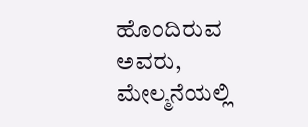ಹೊಂದಿರುವ ಅವರು, ಮೇಲ್ಮನೆಯಲ್ಲಿ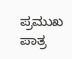ಪ್ರಮುಖ ಪಾತ್ರ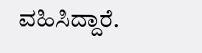ವಹಿಸಿದ್ದಾರೆ.